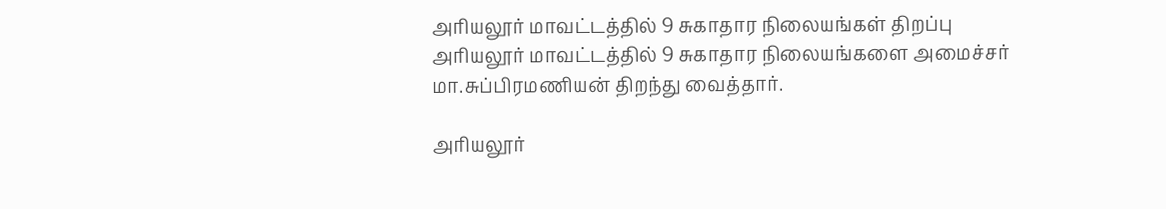அரியலூர் மாவட்டத்தில் 9 சுகாதார நிலையங்கள் திறப்பு
அரியலூர் மாவட்டத்தில் 9 சுகாதார நிலையங்களை அமைச்சர் மா.சுப்பிரமணியன் திறந்து வைத்தார்.

அரியலூர்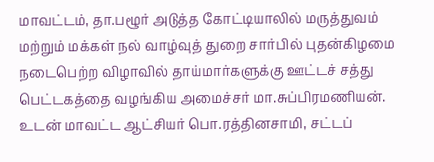மாவட்டம், தா.பழூர் அடுத்த கோட்டியாலில் மருத்துவம் மற்றும் மக்கள் நல் வாழ்வுத் துறை சார்பில் புதன்கிழமை நடைபெற்ற விழாவில் தாய்மார்களுக்கு ஊட்டச் சத்து பெட்டகத்தை வழங்கிய அமைச்சர் மா.சுப்பிரமணியன். உடன் மாவட்ட ஆட்சியர் பொ.ரத்தினசாமி, சட்டப்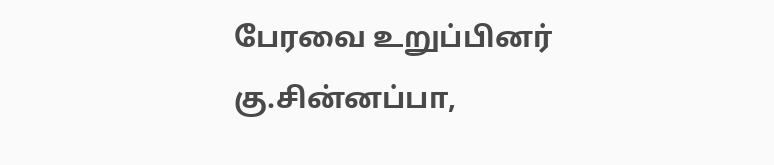பேரவை உறுப்பினர் கு.சின்னப்பா,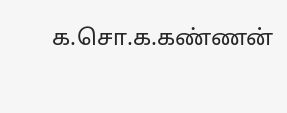க.சொ.க.கண்ணன்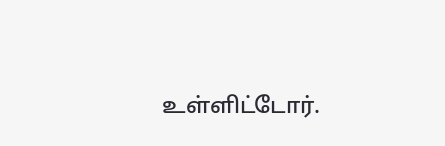உள்ளிட்டோர்.